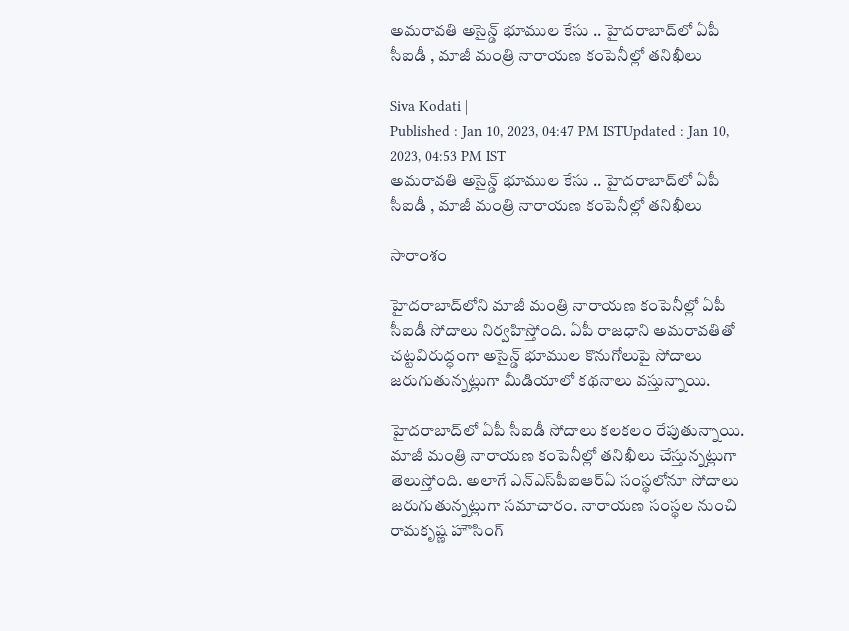అమరావతి అసైన్డ్ భూముల కేసు .. హైదరాబాద్‌లో ఏపీ సీఐడీ , మాజీ మంత్రి నారాయణ కంపెనీల్లో తనిఖీలు

Siva Kodati |
Published : Jan 10, 2023, 04:47 PM ISTUpdated : Jan 10, 2023, 04:53 PM IST
అమరావతి అసైన్డ్ భూముల కేసు .. హైదరాబాద్‌లో ఏపీ సీఐడీ , మాజీ మంత్రి నారాయణ కంపెనీల్లో తనిఖీలు

సారాంశం

హైదరాబాద్‌లోని మాజీ మంత్రి నారాయణ కంపెనీల్లో ఏపీ సీఐడీ సోదాలు నిర్వహిస్తోంది. ఏపీ రాజధాని అమరావతితో చట్టవిరుద్ధంగా అసైన్డ్ భూముల కొనుగోలుపై సోదాలు జరుగుతున్నట్లుగా మీడియాలో కథనాలు వస్తున్నాయి.

హైదరాబాద్‌లో ఏపీ సీఐడీ సోదాలు కలకలం రేపుతున్నాయి. మాజీ మంత్రి నారాయణ కంపెనీల్లో తనిఖీలు చేస్తున్నట్లుగా తెలుస్తోంది. అలాగే ఎన్ఎస్‌పీఐఆర్ఏ సంస్థలోనూ సోదాలు జరుగుతున్నట్లుగా సమాచారం. నారాయణ సంస్థల నుంచి రామకృష్ణ హౌసింగ్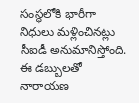సంస్థలోకి భారీగా నిధులు మళ్లించినట్లు సీఐడీ అనుమానిస్తోంది. ఈ డబ్బులతో నారాయణ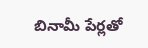బినామీ పేర్లతో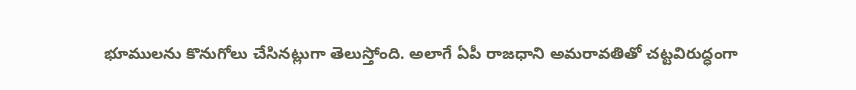భూములను కొనుగోలు చేసినట్లుగా తెలుస్తోంది. అలాగే ఏపీ రాజధాని అమరావతితో చట్టవిరుద్ధంగా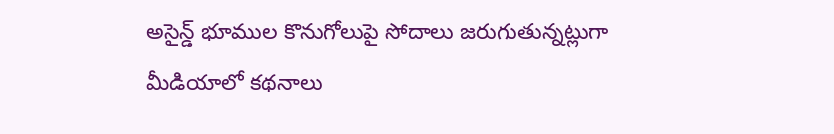అసైన్డ్ భూముల కొనుగోలుపై సోదాలు జరుగుతున్నట్లుగా మీడియాలో కథనాలు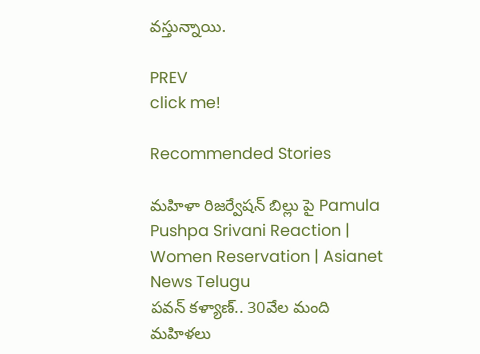వస్తున్నాయి.

PREV
click me!

Recommended Stories

మహిళా రిజర్వేషన్ బిల్లు పై Pamula Pushpa Srivani Reaction | Women Reservation | Asianet News Telugu
పవన్‌ కళ్యాణ్‌.. 30వేల మంది మహిళలు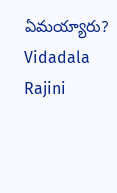ఏమయ్యారు? Vidadala Rajini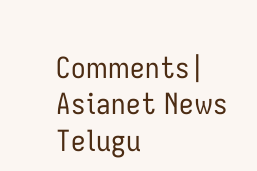Comments| Asianet News Telugu